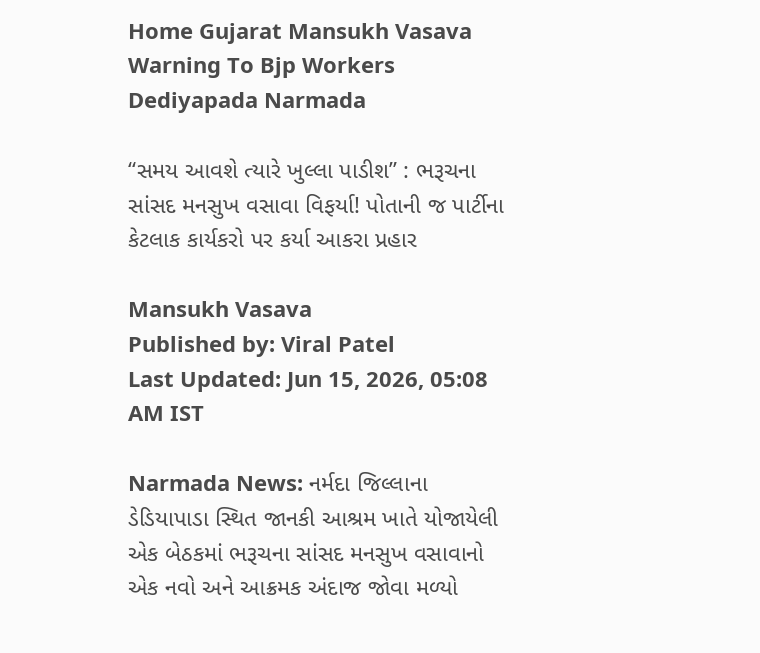Home Gujarat Mansukh Vasava Warning To Bjp Workers Dediyapada Narmada

“સમય આવશે ત્યારે ખુલ્લા પાડીશ” : ભરૂચના સાંસદ મનસુખ વસાવા વિફર્યા! પોતાની જ પાર્ટીના કેટલાક કાર્યકરો પર કર્યા આકરા પ્રહાર

Mansukh Vasava
Published by: Viral Patel
Last Updated: Jun 15, 2026, 05:08 AM IST

Narmada News: નર્મદા જિલ્લાના ડેડિયાપાડા સ્થિત જાનકી આશ્રમ ખાતે યોજાયેલી એક બેઠકમાં ભરૂચના સાંસદ મનસુખ વસાવાનો એક નવો અને આક્રમક અંદાજ જોવા મળ્યો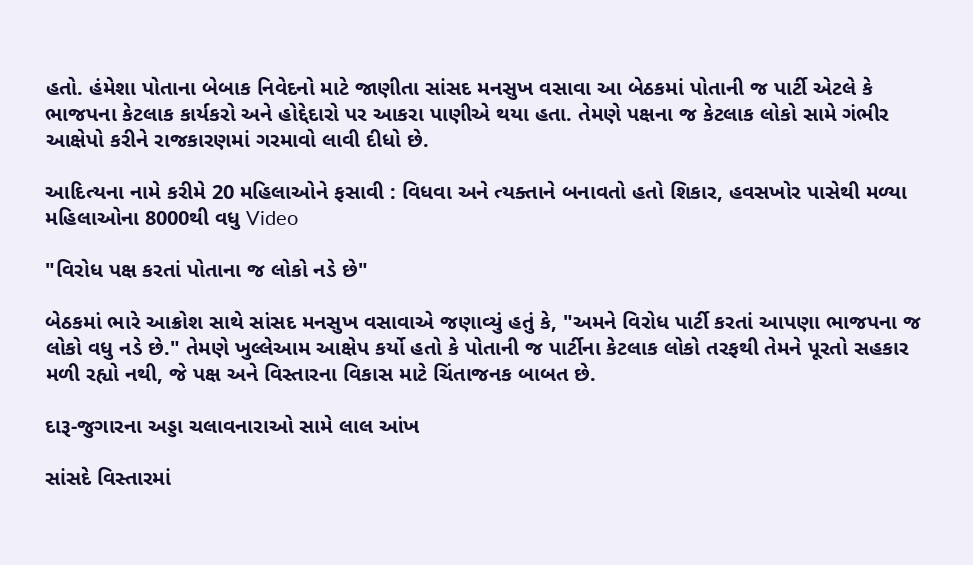હતો. હંમેશા પોતાના બેબાક નિવેદનો માટે જાણીતા સાંસદ મનસુખ વસાવા આ બેઠકમાં પોતાની જ પાર્ટી એટલે કે ભાજપના કેટલાક કાર્યકરો અને હોદ્દેદારો પર આકરા પાણીએ થયા હતા. તેમણે પક્ષના જ કેટલાક લોકો સામે ગંભીર આક્ષેપો કરીને રાજકારણમાં ગરમાવો લાવી દીધો છે.

આદિત્યના નામે કરીમે 20 મહિલાઓને ફસાવી : વિધવા અને ત્યક્તાને બનાવતો હતો શિકાર, હવસખોર પાસેથી મળ્યા મહિલાઓના 8000થી વધુ Video

"વિરોધ પક્ષ કરતાં પોતાના જ લોકો નડે છે"

બેઠકમાં ભારે આક્રોશ સાથે સાંસદ મનસુખ વસાવાએ જણાવ્યું હતું કે, "અમને વિરોધ પાર્ટી કરતાં આપણા ભાજપના જ લોકો વધુ નડે છે." તેમણે ખુલ્લેઆમ આક્ષેપ કર્યો હતો કે પોતાની જ પાર્ટીના કેટલાક લોકો તરફથી તેમને પૂરતો સહકાર મળી રહ્યો નથી, જે પક્ષ અને વિસ્તારના વિકાસ માટે ચિંતાજનક બાબત છે.

દારૂ-જુગારના અડ્ડા ચલાવનારાઓ સામે લાલ આંખ

સાંસદે વિસ્તારમાં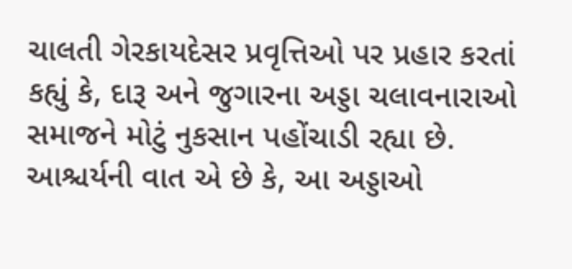ચાલતી ગેરકાયદેસર પ્રવૃત્તિઓ પર પ્રહાર કરતાં કહ્યું કે, દારૂ અને જુગારના અડ્ડા ચલાવનારાઓ સમાજને મોટું નુકસાન પહોંચાડી રહ્યા છે. આશ્ચર્યની વાત એ છે કે, આ અડ્ડાઓ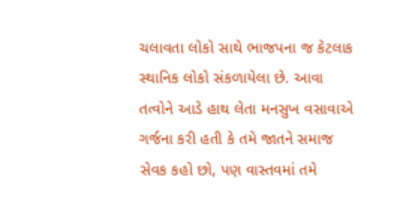ચલાવતા લોકો સાથે ભાજપના જ કેટલાક સ્થાનિક લોકો સંકળાયેલા છે. આવા તત્વોને આડે હાથ લેતા મનસુખ વસાવાએ ગર્જના કરી હતી કે તમે જાતને સમાજ સેવક કહો છો, પણ વાસ્તવમાં તમે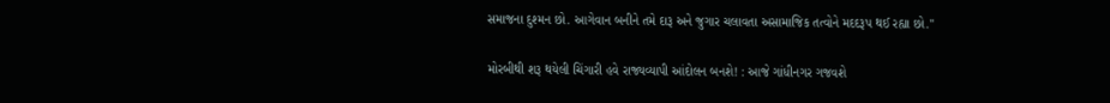સમાજના દુશ્મન છો. આગેવાન બનીને તમે દારૂ અને જુગાર ચલાવતા અસામાજિક તત્વોને મદદરૂપ થઈ રહ્યા છો."

મોરબીથી શરૂ થયેલી ચિંગારી હવે રાજ્યવ્યાપી આંદોલન બનશે! : આજે ગાંધીનગર ગજવશે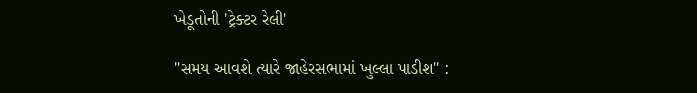ખેડૂતોની 'ટ્રેક્ટર રેલી'

"સમય આવશે ત્યારે જાહેરસભામાં ખુલ્લા પાડીશ" :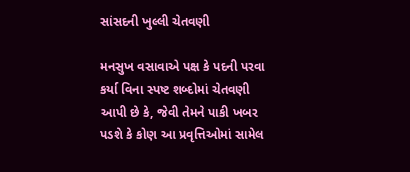સાંસદની ખુલ્લી ચેતવણી

મનસુખ વસાવાએ પક્ષ કે પદની પરવા કર્યા વિના સ્પષ્ટ શબ્દોમાં ચેતવણી આપી છે કે, જેવી તેમને પાકી ખબર પડશે કે કોણ આ પ્રવૃત્તિઓમાં સામેલ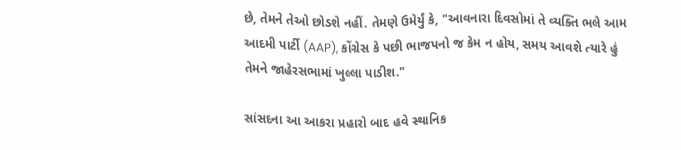છે, તેમને તેઓ છોડશે નહીં. તેમણે ઉમેર્યું કે, "આવનારા દિવસોમાં તે વ્યક્તિ ભલે આમ આદમી પાર્ટી (AAP), કોંગ્રેસ કે પછી ભાજપનો જ કેમ ન હોય, સમય આવશે ત્યારે હું તેમને જાહેરસભામાં ખુલ્લા પાડીશ."

સાંસદના આ આકરા પ્રહારો બાદ હવે સ્થાનિક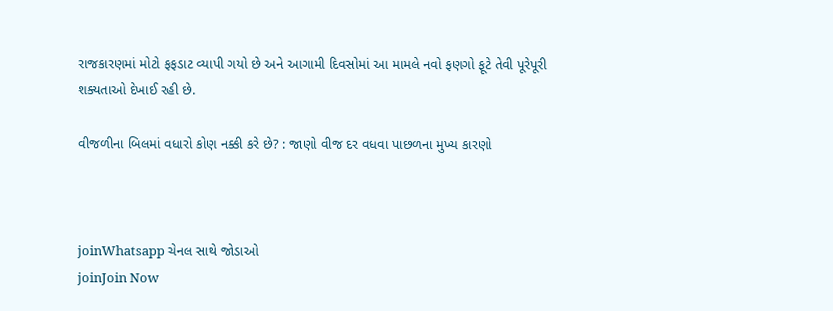રાજકારણમાં મોટો ફફડાટ વ્યાપી ગયો છે અને આગામી દિવસોમાં આ મામલે નવો ફણગો ફૂટે તેવી પૂરેપૂરી શક્યતાઓ દેખાઈ રહી છે.

વીજળીના બિલમાં વધારો કોણ નક્કી કરે છે? : જાણો વીજ દર વધવા પાછળના મુખ્ય કારણો



joinWhatsapp ચેનલ સાથે જોડાઓ
joinJoin Now